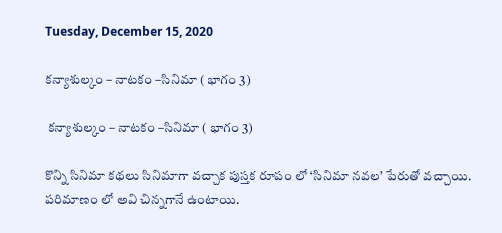Tuesday, December 15, 2020

కన్యాశుల్కం – నాటకం –సినిమా ( భాగం 3)

 కన్యాశుల్కం – నాటకం –సినిమా ( భాగం 3)

కొన్ని సినిమా కథలు సినిమాగా వచ్చాక పుస్తక రూపం లో ‘సినిమా నవల’ పేరుతో వచ్చాయి. పరిమాణం లో అవి చిన్నగానే ఉంటాయి.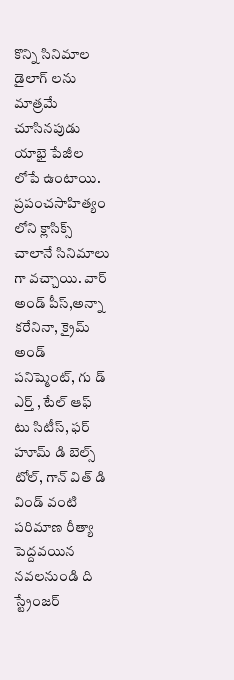కొన్ని సినిమాల డైలాగ్ లను మాత్రమే చూసినపుడు యాభై పేజీల లోపే ఉంటాయి.
ప్రపంచసాహిత్యం లోని క్లాసిక్స్ చాలానే సినిమాలు గా వచ్చాయి. వార్ అండ్ పీస్,అన్నా కరేనినా, క్రైమ్ అండ్ పనిష్మెంట్, గు డ్ ఎర్త్ , టేల్ ఆఫ్ టు సిటీస్, ఫర్ హూమ్ డి బెల్స్ టోల్, గాన్ విత్ డి విండ్ వంటి పరిమాణ రీత్యా పెద్దవయిన నవలనుండి ది స్ట్రేంజర్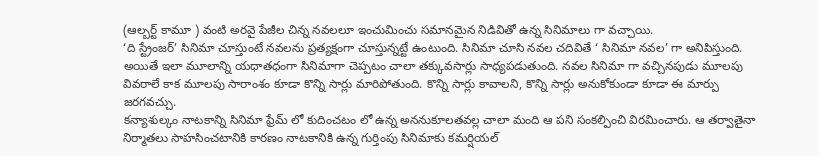(ఆల్బర్ట్ కామూ ) వంటి అరవై పేజీల చిన్న నవలలూ ఇంచుమించు సమానమైన నిడివితో ఉన్న సినిమాలు గా వచ్చాయి.
‘ది స్ట్రేంజర్’ సినిమా చూస్తుంటే నవలను ప్రత్యక్షంగా చూస్తున్నట్టే ఉంటుంది. సినిమా చూసి నవల చదివితే ‘ సినిమా నవల’ గా అనిపిస్తుంది. అయితే ఇలా మూలాన్ని యధాతధంగా సినిమాగా చెప్పటం చాలా తక్కువసార్లు సాధ్యపడుతుంది. నవల సినిమా గా వచ్చినపుడు మూలపు వివరాలే కాక మూలపు సారాంశం కూడా కొన్ని సార్లు మారిపోతుంది. కొన్ని సార్లు కావాలని, కొన్ని సార్లు అనుకోకుండా కూడా ఈ మార్పు జరగవచ్చు.
కన్యాశుల్కం నాటకాన్ని సినిమా ఫ్రేమ్ లో కుదించటం లో ఉన్న అననుకూలతవల్ల చాలా మంది ఆ పని సంకల్పించి విరమించారు. ఆ తర్వాతైనా నిర్మాతలు సాహసించటానికి కారణం నాటకానికి ఉన్న గుర్తింపు సినిమాకు కమర్షియల్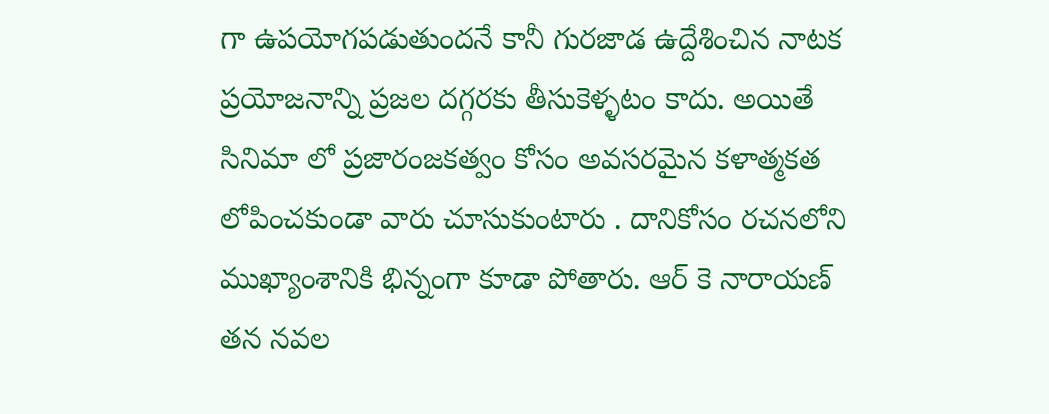గా ఉపయోగపడుతుందనే కానీ గురజాడ ఉద్దేశించిన నాటక ప్రయోజనాన్ని ప్రజల దగ్గరకు తీసుకెళ్ళటం కాదు. అయితే సినిమా లో ప్రజారంజకత్వం కోసం అవసరమైన కళాత్మకత లోపించకుండా వారు చూసుకుంటారు . దానికోసం రచనలోని ముఖ్యాంశానికి భిన్నంగా కూడా పోతారు. ఆర్ కె నారాయణ్ తన నవల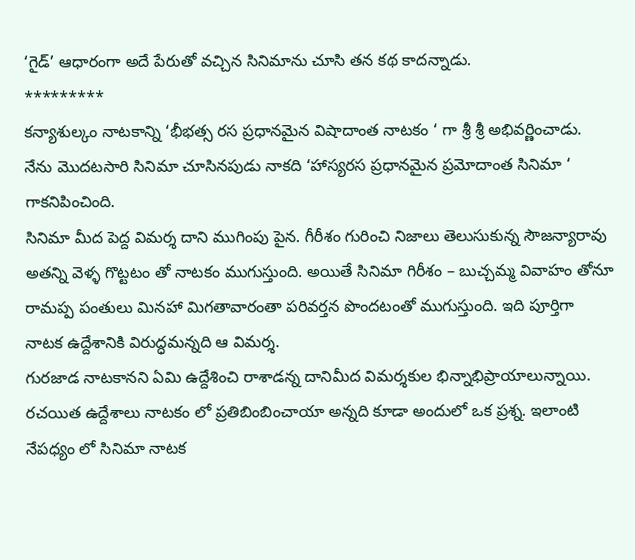‘గైడ్’ ఆధారంగా అదే పేరుతో వచ్చిన సినిమాను చూసి తన కథ కాదన్నాడు.
*********
కన్యాశుల్కం నాటకాన్ని ‘భీభత్స రస ప్రధానమైన విషాదాంత నాటకం ‘ గా శ్రీ శ్రీ అభివర్ణించాడు. నేను మొదటసారి సినిమా చూసినపుడు నాకది ‘హాస్యరస ప్రధానమైన ప్రమోదాంత సినిమా ‘ గాకనిపించింది.
సినిమా మీద పెద్ద విమర్శ దాని ముగింపు పైన. గీరీశం గురించి నిజాలు తెలుసుకున్న సౌజన్యారావు అతన్ని వెళ్ళ గొట్టటం తో నాటకం ముగుస్తుంది. అయితే సినిమా గిరీశం – బుచ్చమ్మ వివాహం తోనూ రామప్ప పంతులు మినహా మిగతావారంతా పరివర్తన పొందటంతో ముగుస్తుంది. ఇది పూర్తిగా నాటక ఉద్దేశానికి విరుద్ధమన్నది ఆ విమర్శ.
గురజాడ నాటకానని ఏమి ఉద్దేశించి రాశాడన్న దానిమీద విమర్శకుల భిన్నాభిప్రాయాలున్నాయి. రచయిత ఉద్దేశాలు నాటకం లో ప్రతిబింబించాయా అన్నది కూడా అందులో ఒక ప్రశ్న. ఇలాంటి నేపధ్యం లో సినిమా నాటక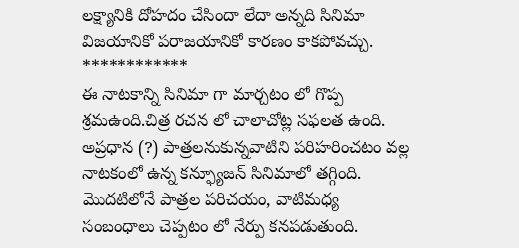లక్ష్యానికి దోహదం చేసిందా లేదా అన్నది సినిమా విజయానికో పరాజయానికో కారణం కాకపోవచ్చు.
************
ఈ నాటకాన్ని సినిమా గా మార్చటం లో గొప్ప శ్రమఉంది.చిత్ర రచన లో చాలాచోట్ల సఫలత ఉంది. అప్రధాన (?) పాత్రలనుకున్నవాటిని పరిహరించటం వల్ల నాటకంలో ఉన్న కన్ఫ్యూజన్ సినిమాలో తగ్గింది. మొదటిలోనే పాత్రల పరిచయం, వాటిమధ్య సంబంధాలు చెప్పటం లో నేర్పు కనపడుతుంది.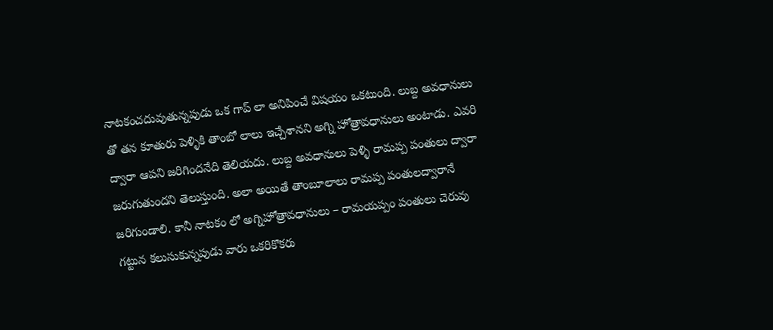నాటకంచదువుతున్నపుడు ఒక గాప్ లా అనిపించే విషయం ఒకటుంది. లుబ్ద అవధానులు తో తన కూతురు పెళ్ళికి తాంబో లాలు ఇచ్చేశానని అగ్ని హోత్రావధానులు అంటాడు. ఎవరి ద్వారా ఆపని జరిగిందనేది తెలియదు. లుబ్ద అవధానులు పెళ్ళి రామప్ప పంతులు ద్వారా జరుగుతుందని తెలుస్తుంది. అలా అయితే తాంబూలాలు రామప్ప పంతులద్వారానే జరిగుండాలి. కానీ నాటకం లో అగ్నిహోత్రావధానులు – రామయప్పం పంతులు చెరువు గట్టున కలుసుకున్నపుడు వారు ఒకరికొకరు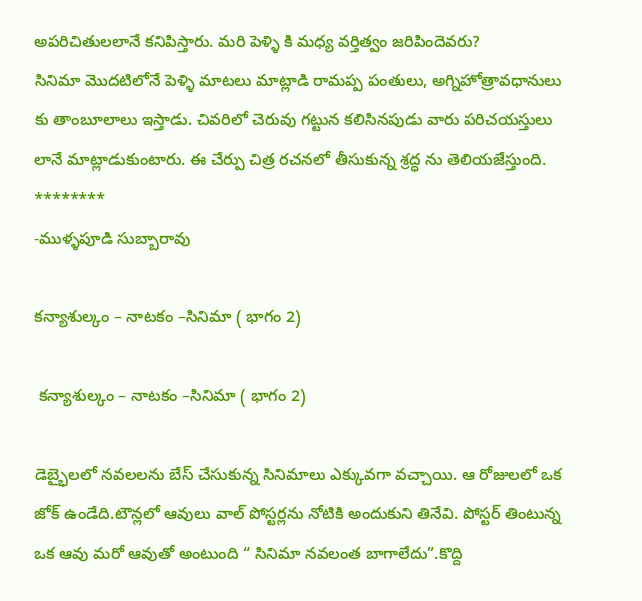అపరిచితులలానే కనిపిస్తారు. మరి పెళ్ళి కి మధ్య వర్తిత్వం జరిపిందెవరు?
సినిమా మొదటిలోనే పెళ్ళి మాటలు మాట్లాడి రామప్ప పంతులు, అగ్నిహోత్రావధానులు కు తాంబూలాలు ఇస్తాడు. చివరిలో చెరువు గట్టున కలిసినపుడు వారు పరిచయస్తులు లానే మాట్లాడుకుంటారు. ఈ చేర్పు చిత్ర రచనలో తీసుకున్న శ్రద్ధ ను తెలియజేస్తుంది.
********
-ముళ్ళపూడి సుబ్బారావు

కన్యాశుల్కం – నాటకం –సినిమా ( భాగం 2)

 కన్యాశుల్కం – నాటకం –సినిమా ( భాగం 2)

డెబ్భైలలో నవలలను బేస్ చేసుకున్న సినిమాలు ఎక్కువగా వచ్చాయి. ఆ రోజులలో ఒక జోక్ ఉండేది.టౌన్లలో ఆవులు వాల్ పోస్టర్లను నోటికి అందుకుని తినేవి. పోస్టర్ తింటున్న ఒక ఆవు మరో ఆవుతో అంటుంది “ సినిమా నవలంత బాగాలేదు”.కొద్ది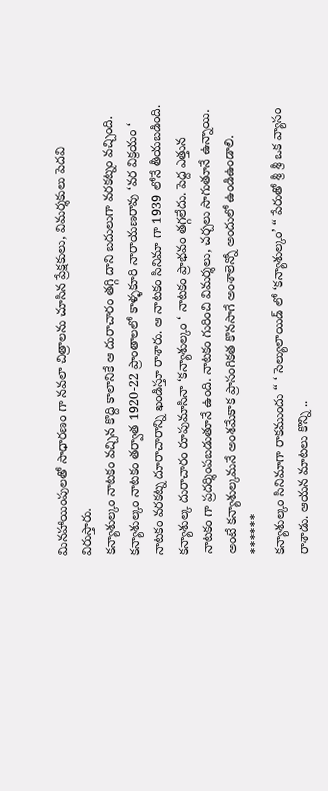మినహాయింపులతో సాధారణం గా నవలా చిత్రాలను చూసిన ప్రేక్షకులు, విమర్శకులు పెదవి విరుస్తారు.
కన్యాశుల్కం నాటకం వచ్చిన కొద్ది కాలానికే ఆ దురాచారం తగ్గి దాని బదులుగా వరకట్నం వచ్చింది. కన్యాశుల్కం నాటకం తర్వాత 1920-22 ప్రాంతాలలో కాళ్ళకూరి నారాయణరావు ‘వర విక్రయం ‘ నాటకం వరకట్న దూరాచారాన్ని ఖండిస్తూ రాశారు. ఆ నాటకం సినిమా గా 1939 లోనే తీయబడింది.
కన్యాశుల్క దురాచారం రూపుమాసినా ‘కన్యాశుల్కం ‘ నాటకం ప్రాభవం తగ్గలేదు. పెద్ద ఎత్తున నాటకం గా ప్రదర్శింపబడుతూనే ఉంది. నాటకం గురించి విమర్శలు, చర్చలు సాగుతూనే ఉన్నాయి. అంటే కన్యాశుల్కమనే అంశమేకాక ప్రాసంగికత కొనసాగే అంశాలెన్నో అందులో ఉండిఉండాలి.
******
కన్యాశుల్కం సినిమాగా రాకముందు “ ‘ సెల్యులాయిడ్ లో ‘కన్యాశుల్కం’ “ పేరుతో శ్రీ శ్రీ ఒక వ్యాసం రాశాడు. ఆయన మాటలు కొన్ని ..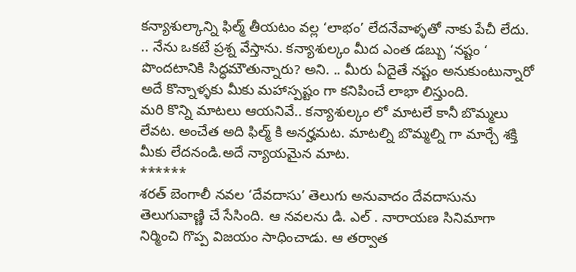కన్యాశుల్కాన్ని ఫిల్మ్ తీయటం వల్ల ‘లాభం’ లేదనేవాళ్ళతో నాకు పేచీ లేదు. .. నేను ఒకటే ప్రశ్న వేస్తాను. కన్యాశుల్కం మీద ఎంత డబ్బు ‘నష్టం ‘ పొందటానికి సిద్ధమౌతున్నారు? అని. .. మీరు ఏదైతే నష్టం అనుకుంటున్నారో అదే కొన్నాళ్ళకు మీకు మహాస్పష్టం గా కనిపించే లాభా లిస్తుంది.
మరి కొన్ని మాటలు ఆయనివే.. కన్యాశుల్కం లో మాటలే కానీ బొమ్మలు లేవట. అంచేత అది ఫిల్మ్ కి అనర్హమట. మాటల్ని బొమ్మల్ని గా మార్చే శక్తి మీకు లేదనండి.అదే న్యాయమైన మాట.
******
శరత్ బెంగాలీ నవల ‘దేవదాసు’ తెలుగు అనువాదం దేవదాసును తెలుగువాణ్ణి చే సేసింది. ఆ నవలను డి. ఎల్ . నారాయణ సినిమాగా నిర్మించి గొప్ప విజయం సాధించాడు. ఆ తర్వాత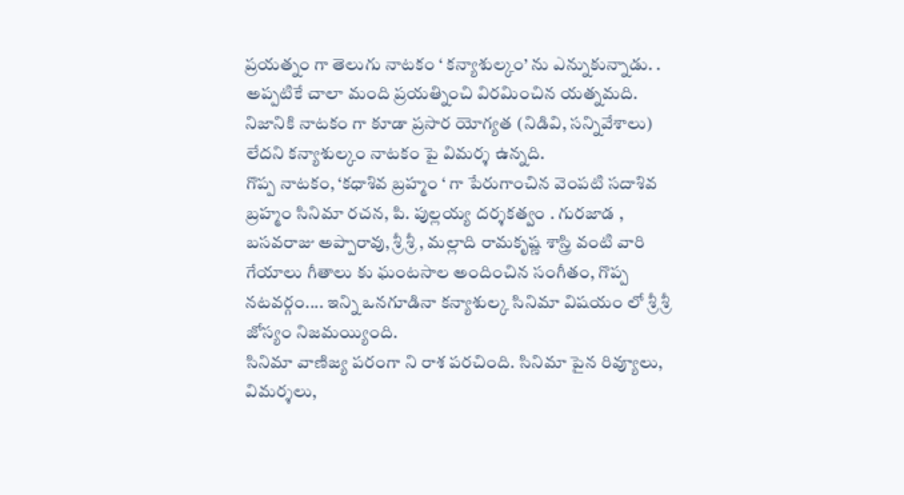ప్రయత్నం గా తెలుగు నాటకం ‘ కన్యాశుల్కం’ ను ఎన్నుకున్నాడు. . అప్పటికే చాలా మంది ప్రయత్నించి విరమించిన యత్నమది. నిజానికి నాటకం గా కూడా ప్రసార యోగ్యత (నిడివి, సన్నివేశాలు) లేదని కన్యాశుల్కం నాటకం పై విమర్శ ఉన్నది.
గొప్ప నాటకం, ‘కధాశివ బ్రహ్మం ‘ గా పేరుగాంచిన వెంపటి సదాశివ బ్రహ్మం సినిమా రచన, పి. పుల్లయ్య దర్శకత్వం . గురజాడ , బసవరాజు అప్పారావు, శ్రీ శ్రీ , మల్లాది రామకృష్ణ శాస్త్రి వంటి వారి గేయాలు గీతాలు కు ఘంటసాల అందించిన సంగీతం, గొప్ప నటవర్గం.... ఇన్ని ఒనగూడినా కన్యాశుల్క సినిమా విషయం లో శ్రీ శ్రీ జోస్యం నిజమయ్యింది.
సినిమా వాణిజ్య పరంగా ని రాశ పరచింది. సినిమా పైన రివ్యూలు, విమర్శలు,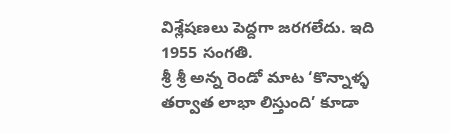విశ్లేషణలు పెద్దగా జరగలేదు. ఇది 1955 సంగతి.
శ్రీ శ్రీ అన్న రెండో మాట ‘కొన్నాళ్ళ తర్వాత లాభా లిస్తుంది’ కూడా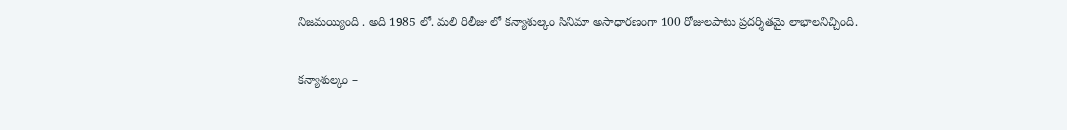నిజమయ్యింది . అది 1985 లో. మలి రిలీజు లో కన్యాశుల్కం సినిమా అసాధారణంగా 100 రోజులపాటు ప్రదర్శితమై లాభాలనిచ్చింది.


కన్యాశుల్కం –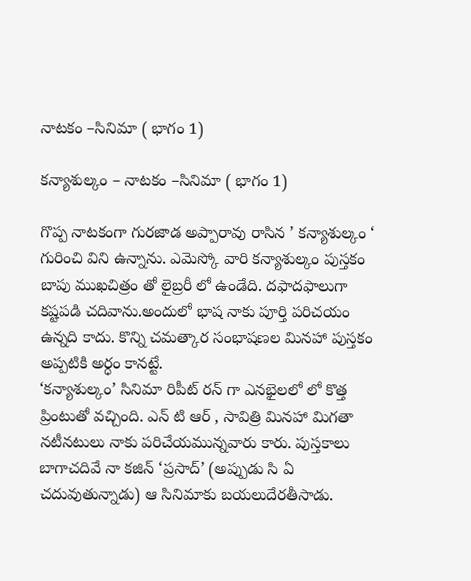నాటకం –సినిమా ( భాగం 1)

కన్యాశుల్కం – నాటకం –సినిమా ( భాగం 1)

గొప్ప నాటకంగా గురజాడ అప్పారావు రాసిన ’ కన్యాశుల్కం ‘ గురించి విని ఉన్నాను. ఎమెస్కో వారి కన్యాశుల్కం పుస్తకం బాపు ముఖచిత్రం తో లైబ్రరీ లో ఉండేది. దఫాదఫాలుగా కష్టపడి చదివాను.అందులో భాష నాకు పూర్తి పరిచయం ఉన్నది కాదు. కొన్ని చమత్కార సంభాషణల మినహా పుస్తకం అప్పటికి అర్ధం కానట్టే.
‘కన్యాశుల్కం’ సినిమా రిపీట్ రన్ గా ఎనభైలలో లో కొత్త ప్రింటుతో వచ్చింది. ఎన్ టి ఆర్ , సావిత్రి మినహా మిగతా నటీనటులు నాకు పరిచేయమున్నవారు కారు. పుస్తకాలు బాగాచదివే నా కజిన్ ‘ప్రసాద్’ (అప్పుడు సి ఏ చదువుతున్నాడు) ఆ సినిమాకు బయలుదేరతీసాడు.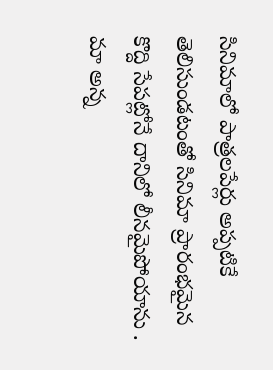సినిమాలో పాత్రలపేర్లు అప్పటికే తెలిసుండటంతో సినిమా ప్రారంభమైన కొద్ది సేపట్లోనే దానిలో లీనమైపోయాను . మా అన్న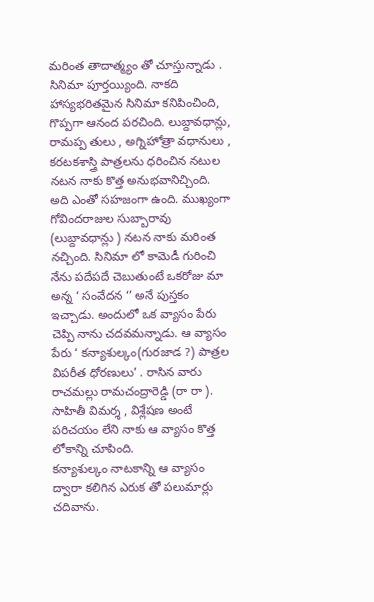మరింత తాదాత్మ్యం తో చూస్తున్నాడు .
సినిమా పూర్తయ్యింది. నాకది హాస్యభరితమైన సినిమా కనిపించింది, గొప్పగా ఆనంద పరచింది. లుబ్దావధాన్లు, రామప్ప తులు , అగ్నిహోత్రా వధానులు , కరటకశాస్త్రి పాత్రలను ధరించిన నటుల నటన నాకు కొత్త అనుభవానిచ్చింది. అది ఎంతో సహజంగా ఉంది. ముఖ్యంగా గోవిందరాజుల సుబ్బారావు (లుబ్దావధాన్లు ) నటన నాకు మరింత నచ్చింది. సినిమా లో కామెడీ గురించి నేను పదేపదే చెబుతుంటే ఒకరోజు మా అన్న ‘ సంవేదన ‘’ అనే పుస్తకం ఇచ్చాడు. అందులో ఒక వ్యాసం పేరు చెప్పి నాను చదవమన్నాడు. ఆ వ్యాసం పేరు ‘ కన్యాశుల్కం(గురజాడ ?) పాత్రల విపరీత ధోరణులు’ . రాసిన వారు రాచమల్లు రామచంద్రారెడ్డి (రా రా ). సాహితీ విమర్శ , విశ్లేషణ అంటే పరిచయం లేని నాకు ఆ వ్యాసం కొత్త లోకాన్ని చూపింది.
కన్యాశుల్కం నాటకాన్ని ఆ వ్యాసం ద్వారా కలిగిన ఎరుక తో పలుమార్లు చదివాను.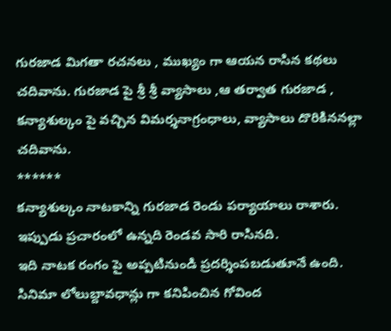గురజాడ మిగతా రచనలు , ముఖ్యం గా ఆయన రాసిన కథలు చదివాను. గురజాడ పై శ్రీ శ్రీ వ్యాసాలు ,ఆ తర్వాత గురజాడ , కన్యాశుల్కం పై వచ్చిన విమర్శనాగ్రంధాలు, వ్యాసాలు దొరికిననల్లా చదివాను.
******
కన్యాశుల్కం నాటకాన్ని గురజాడ రెండు పర్యాయాలు రాశారు. ఇప్పుడు ప్రచారంలో ఉన్నది రెండవ సారి రాసినది.
ఇది నాటక రంగం పై అప్పటినుండి ప్రదర్శింపబడుతూనే ఉంది. సినిమా లోలుబ్దావధాన్లు గా కనిపించిన గోవింద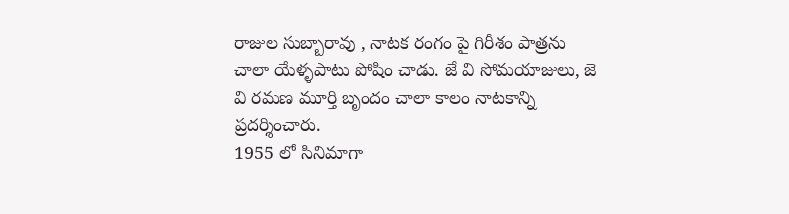రాజుల సుబ్బారావు , నాటక రంగం పై గిరీశం పాత్రను చాలా యేళ్ళపాటు పోషిం చాడు. జే వి సోమయాజులు, జె వి రమణ మూర్తి బృందం చాలా కాలం నాటకాన్ని ప్రదర్శించారు.
1955 లో సినిమాగా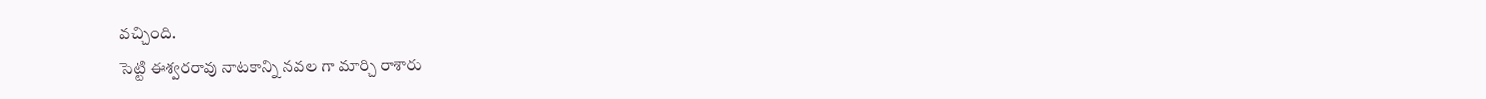వచ్చింది.
సెట్టి ఈశ్వరరావు నాటకాన్ని నవల గా మార్చి రాశారు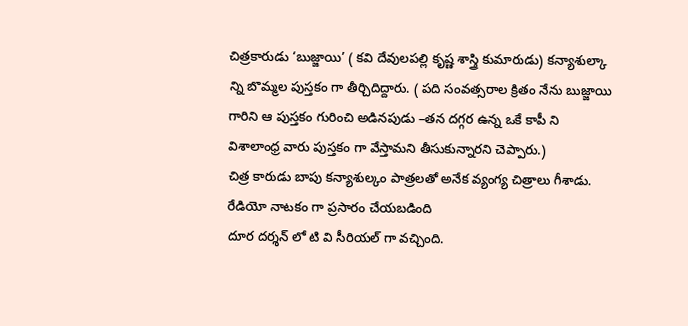చిత్రకారుడు ‘బుజ్జాయి’ ( కవి దేవులపల్లి కృష్ణ శాస్త్రి కుమారుడు) కన్యాశుల్కా న్ని బొమ్మల పుస్తకం గా తీర్చిదిద్దారు. ( పది సంవత్సరాల క్రితం నేను బుజ్జాయి గారిని ఆ పుస్తకం గురించి అడినపుడు –తన దగ్గర ఉన్న ఒకే కాపీ ని విశాలాంధ్ర వారు పుస్తకం గా వేస్తామని తీసుకున్నారని చెప్పారు.)
చిత్ర కారుడు బాపు కన్యాశుల్కం పాత్రలతో అనేక వ్యంగ్య చిత్రాలు గీశాడు.
రేడియో నాటకం గా ప్రసారం చేయబడింది
దూర దర్శన్ లో టి వి సీరియల్ గా వచ్చింది.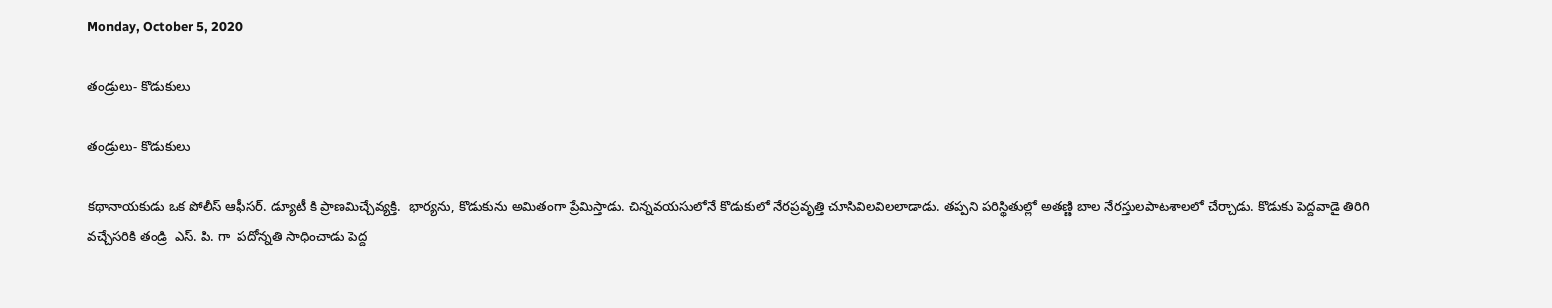Monday, October 5, 2020

తండ్రులు- కొడుకులు

తండ్రులు- కొడుకులు

కథానాయకుడు ఒక పోలీస్ ఆఫీసర్. డ్యూటీ కి ప్రాణమిచ్చేవ్యక్తి.  భార్యను, కొడుకును అమితంగా ప్రేమిస్తాడు. చిన్నవయసులోనే కొడుకులో నేరప్రవృత్తి చూసివిలవిలలాడాడు. తప్పని పరిస్థితుల్లో అతణ్ణి బాల నేరస్తులపాటశాలలో చేర్చాడు. కొడుకు పెద్దవాడై తిరిగి వచ్చేసరికి తండ్రి  ఎస్. పి. గా  పదోన్నతి సాధించాడు పెద్ద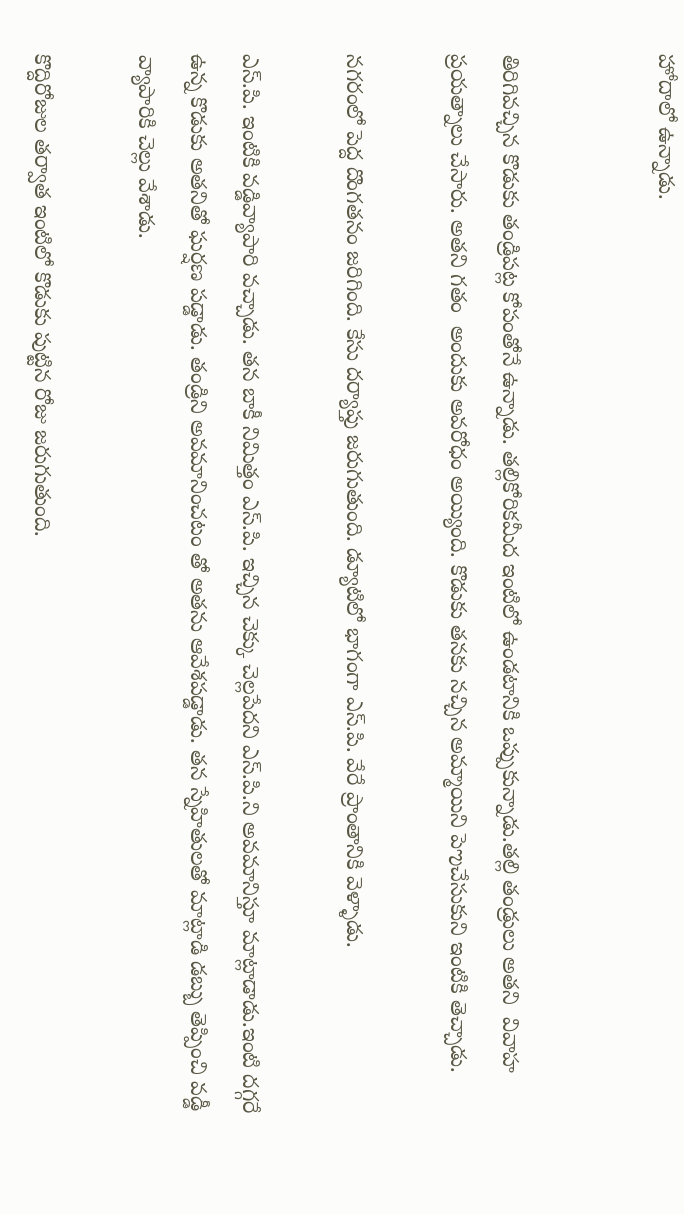హోదాలో ఉన్నాడు.


తిరిగివచ్చిన కొడుకు తండ్రిపట్ల కోపంతోనే ఉన్నాడు. తల్లికోరికమీద ఇంటిలో ఉండటానికి ఒప్పుకున్నాడు.తల్లి తండ్రులు అతని  వివాహ ప్రయత్నాలు చేసారు. అతని గతం  అందుకు అవరోధం అయ్యింది. కొడుకు తనకు నచ్చిన అమ్మాయిని పెఌచేసుకుని ఇంటికి తెచ్చాడు.

నగరంలో పెద్ద దొంగతనం జరిగింది. కేసు దర్యాప్తు జరుగుతుంది. డ్యూటిలో భాగంగా ఎస్.పి. వేరే ప్రాంతానికి వెళ్ళాడు.

ఎస్.పి. ఇంటికి వడ్డివ్యాపారి వచ్చాడు. తన బాకీ నిమిత్తం ఎస్.పి. ఇచ్చిన చెక్కు చెల్లపేదని ఎస్.పి.ని అవమానిస్తూ మాట్లాడాడు.ఇంటి దగ్గరే ఉన్న కొడుకు అతనితో ఘర్షణ పడ్డాడు. తండ్రిని అవమానించటం తో అతను ఆవేశపడ్డాడు. తన స్నేహితులతో మాట్లాడి డబ్బు తెప్పించి వడ్డీ వ్యాపారికి చెల్లు వేశాడు.

కొద్దిరోజుల తర్వాత ఇంటిలో కొడుకు పుట్టిన రోజు జరుగుతుంది.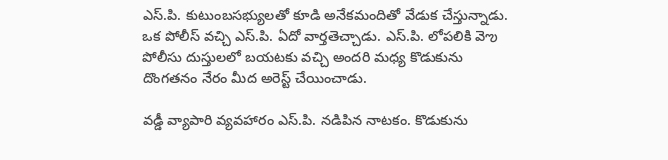ఎస్.పి. కుటుంబసభ్యులతో కూడి అనేకమందితో వేడుక చేస్తున్నాడు. ఒక పోలీస్ వచ్చి ఎస్.పి. ఏదో వార్తతెచ్చాడు. ఎస్.పి. లోపలికి వెఌ పోలీసు దుస్తులలో బయటకు వచ్చి అందరి మధ్య కొడుకును దొంగతనం నేరం మీద అరెస్ట్ చేయించాడు.

వడ్డీ వ్యాపారి వ్యవహారం ఎస్.పి. నడిపిన నాటకం. కొడుకును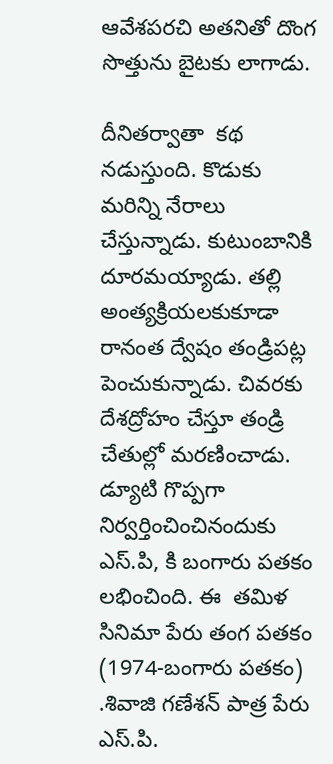ఆవేశపరచి అతనితో దొంగ సొత్తును బైటకు లాగాడు.

దీనితర్వాతా  కథ నడుస్తుంది. కొడుకు మరిన్ని నేరాలు చేస్తున్నాడు. కుటుంబానికి దూరమయ్యాడు. తల్లి అంత్యక్రియలకుకూడా రానంత ద్వేషం తండ్రిపట్ల పెంచుకున్నాడు. చివరకు దేశద్రోహం చేస్తూ తండ్రి చేతుల్లో మరణించాడు. డ్యూటి గొప్పగా నిర్వర్తించించినందుకు ఎస్.పి, కి బంగారు పతకం లభించింది. ఈ  తమిళ సినిమా పేరు తంగ పతకం (1974-బంగారు పతకం) .శివాజి గణేశన్ పాత్ర పేరు ఎస్.పి.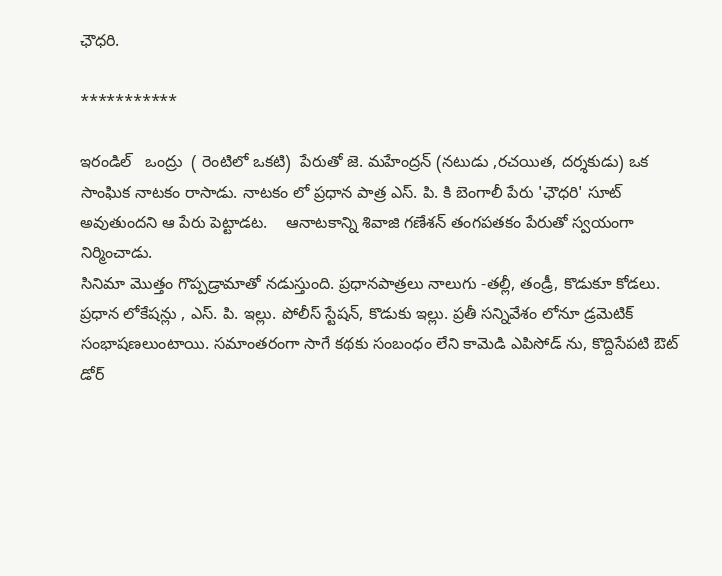ఛౌధరి.

***********

ఇరండిల్   ఒంద్రు  ( రెంటిలో ఒకటి)  పేరుతో జె. మహేంద్రన్ (నటుడు ,రచయిత, దర్శకుడు) ఒక సాంఘిక నాటకం రాసాడు. నాటకం లో ప్రధాన పాత్ర ఎస్. పి. కి బెంగాలీ పేరు 'ఛౌధరి' సూట్ అవుతుందని ఆ పేరు పెట్టాడట.    ఆనాటకాన్ని శివాజి గణేశన్ తంగపతకం పేరుతో స్వయంగా నిర్మించాడు.
సినిమా మొత్తం గొప్పడ్రామాతో నడుస్తుంది. ప్రధానపాత్రలు నాలుగు -తల్లీ, తండ్రీ, కొడుకూ కోడలు.  ప్రధాన లోకేషన్లు , ఎస్. పి. ఇల్లు. పోలీస్ స్టేషన్, కొడుకు ఇల్లు. ప్రతీ సన్నివేశం లోనూ డ్రమెటిక్ సంభాషణలుంటాయి. సమాంతరంగా సాగే కథకు సంబంధం లేని కామెడి ఎపిసోడ్ ను, కొద్దిసేపటి ఔట్ డోర్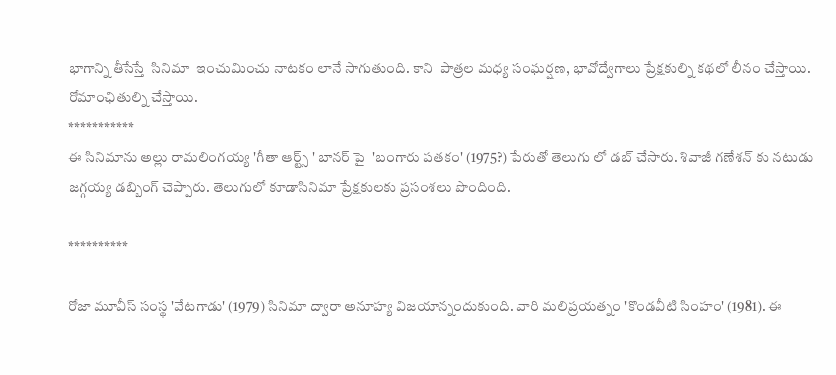భాగాన్ని తీసేస్తే  సినిమా  ఇంచుమించు నాటకం లానే సాగుతుంది. కాని  పాత్రల మధ్య సంఘర్షణ, భావోద్వేగాలు ప్రేక్షకుల్ని కథలో లీనం చేస్తాయి. రోమాంఛితుల్ని చేస్తాయి.
***********
ఈ సినిమాను అల్లు రామలింగయ్య 'గీతా ఆర్ట్స్ ' బానర్ పై  'బంగారు పతకం' (1975?) పేరుతో తెలుగు లో డబ్ చేసారు. శివాజీ గణేశన్ కు నటుడు  జగ్గయ్య డబ్బింగ్ చెప్పారు. తెలుగులో కూడాసినిమా ప్రేక్షకులకు ప్రసంశలు పొందింది.

**********

రోజా మూవీస్ సంస్థ 'వేటగాడు' (1979) సినిమా ద్వారా అనూహ్య విజయాన్నందుకుంది. వారి మలిప్రయత్నం 'కొండవీటి సింహం' (1981). ఈ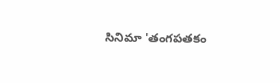సినిమా 'తంగపతకం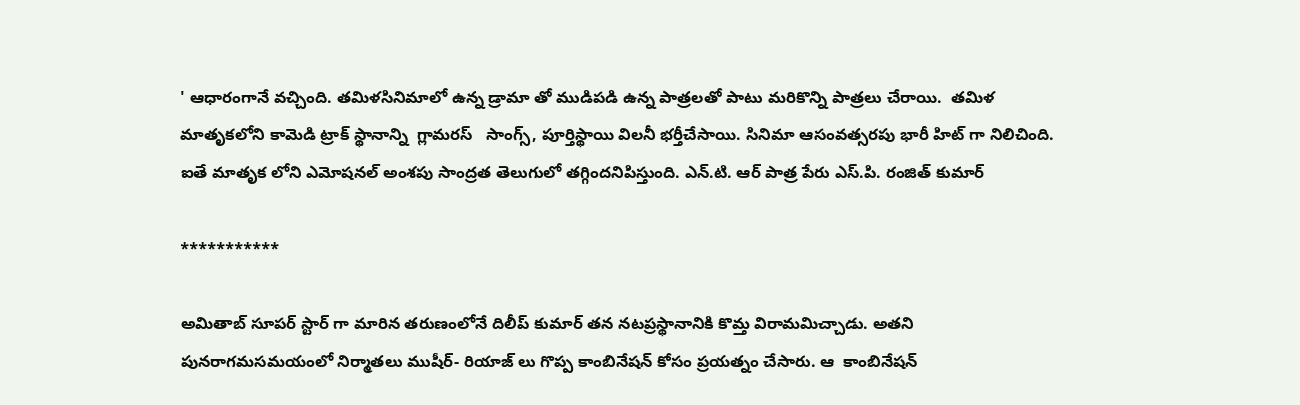' ఆధారంగానే వచ్చింది. తమిళసినిమాలో ఉన్న డ్రామా తో ముడిపడి ఉన్న పాత్రలతో పాటు మరికొన్ని పాత్రలు చేరాయి.  తమిళ మాతృకలోని కామెడి ట్రాక్ స్థానాన్ని  గ్లామరస్   సాంగ్స్, పూర్తిస్థాయి విలనీ భర్తీచేసాయి. సినిమా ఆసంవత్సరపు భారీ హిట్ గా నిలిచింది. ఐతే మాతృక లోని ఎమోషనల్ అంశపు సాంద్రత తెలుగులో తగ్గిందనిపిస్తుంది. ఎన్.టి. ఆర్ పాత్ర పేరు ఎస్.పి. రంజిత్ కుమార్

***********

అమితాబ్ సూపర్ స్టార్ గా మారిన తరుణంలోనే దిలీప్ కుమార్ తన నటప్రస్థానానికి కొమ్త విరామమిచ్చాడు. అతని పునరాగమసమయంలో నిర్మాతలు ముషీర్- రియాజ్ లు గొప్ప కాంబినేషన్ కోసం ప్రయత్నం చేసారు. ఆ  కాంబినేషన్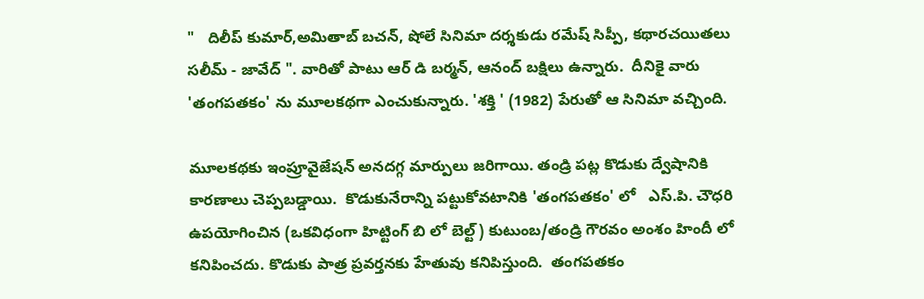"   దిలీప్ కుమార్,అమితాబ్ బచన్, షోలే సినిమా దర్శకుడు రమేష్ సిప్పీ, కథారచయితలు సలీమ్ - జావేద్ ". వారితో పాటు ఆర్ డి బర్మన్, ఆనంద్ బక్షిలు ఉన్నారు.  దీనికై వారు 'తంగపతకం' ను మూలకథగా ఎంచుకున్నారు. 'శక్తి ' (1982) పేరుతో ఆ సినిమా వచ్చింది.

మూలకథకు ఇంప్రూవైజేషన్ అనదగ్గ మార్పులు జరిగాయి. తండ్రి పట్ల కొడుకు ద్వేషానికి కారణాలు చెప్పబడ్డాయి.  కొడుకునేరాన్ని పట్టుకోవటానికి 'తంగపతకం' లో   ఎస్.పి. చౌధరి  ఉపయోగించిన (ఒకవిధంగా హిట్టింగ్ బి లో బెల్ట్) కుటుంబ/తండ్రి గౌరవం అంశం హిందీ లో కనిపించదు. కొడుకు పాత్ర ప్రవర్తనకు హేతువు కనిపిస్తుంది.  తంగపతకం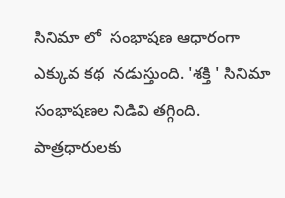సినిమా లో  సంభాషణ ఆధారంగా ఎక్కువ కథ  నడుస్తుంది. 'శక్తి ' సినిమా సంభాషణల నిడివి తగ్గింది. పాత్రధారులకు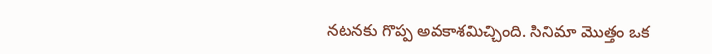నటనకు గొప్ప అవకాశమిచ్చింది. సినిమా మొత్తం ఒక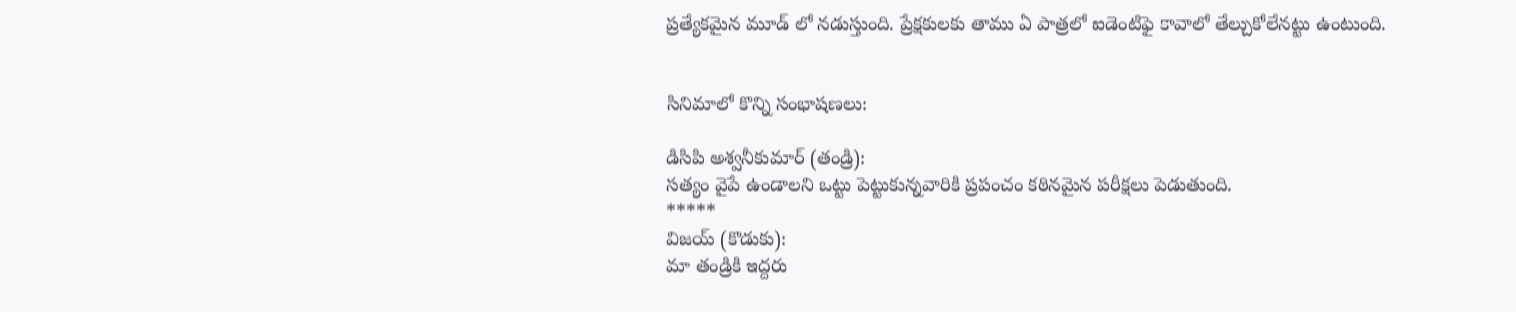ప్రత్యేకమైన మూడ్ లో నడుస్తుంది. ప్రేక్షకులకు తాము ఏ పాత్రలో ఐడెంటిఫై కావాలో తేల్చుకోలేనట్టు ఉంటుంది.


సినిమాలో కొన్ని సంభాషణలు:

డిసిపి అశ్వనీకుమార్ (తండ్రి):
సత్యం వైపే ఉండాలని ఒట్టు పెట్టుకున్నవారికి ప్రపంచం కఠినమైన పరీక్షలు పెడుతుంది.
*****
విజయ్ (కొడుకు):
మా తండ్రికి ఇద్దరు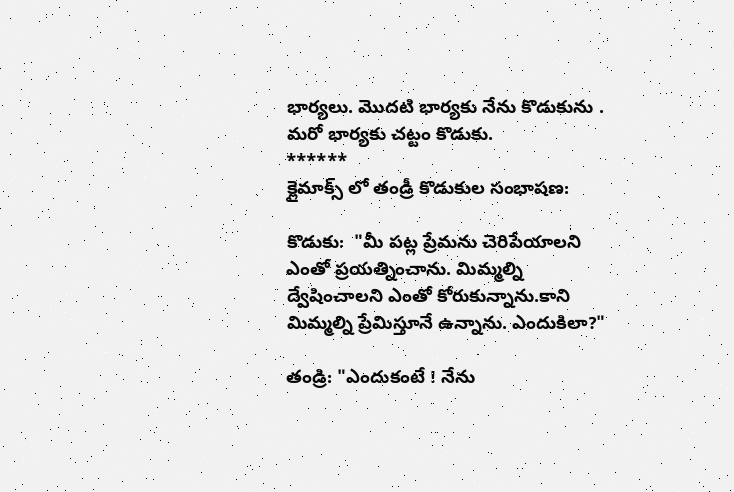భార్యలు. మొదటి భార్యకు నేను కొడుకును . మరో భార్యకు చట్టం కొడుకు.
******
క్లైమాక్స్ లో తండ్రీ కొడుకుల సంభాషణ:

కొడుకు:  "మీ పట్ల ప్రేమను చెరిపేయాలని ఎంతో ప్రయత్నించాను. మిమ్మల్ని ద్వేషించాలని ఎంతో కోరుకున్నాను.కాని మిమ్మల్ని ప్రేమిస్తూనే ఉన్నాను. ఎందుకిలా?"

తండ్రి: "ఎందుకంటే ! నేను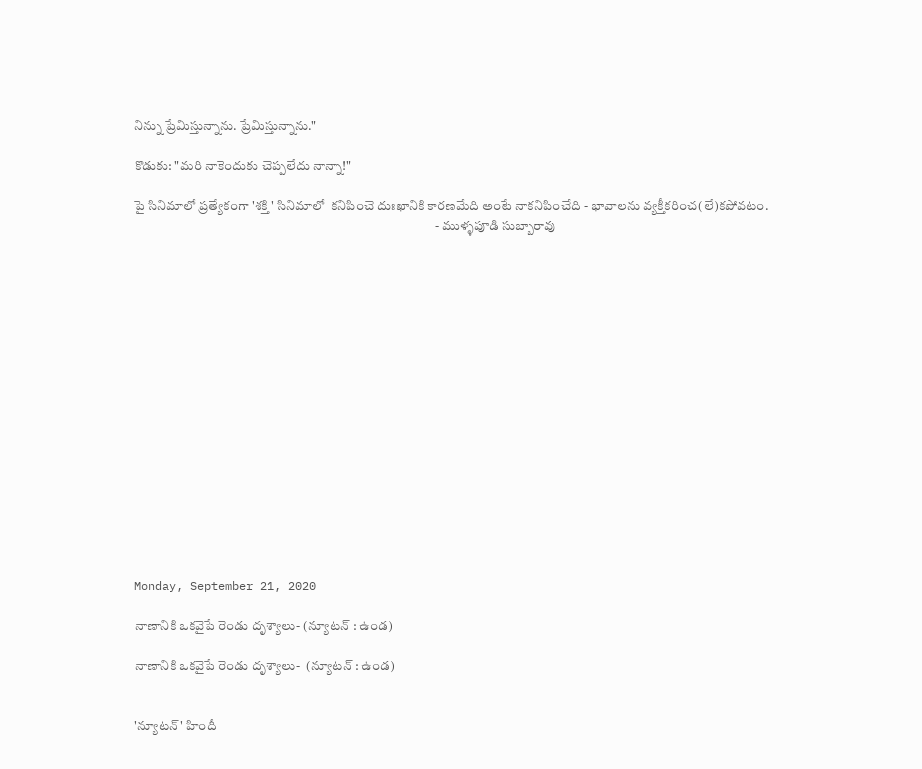నిన్ను ప్రేమిస్తున్నాను. ప్రేమిస్తున్నాను."

కొడుకు: "మరి నాకెందుకు చెప్పలేదు నాన్నా!"

పై సినిమాలో ప్రత్యేకంగా 'శక్తి ' సినిమాలో  కనిపించె దుఃఖానికి కారణమేది అంటే నాకనిపించేది - భావాలను వ్యక్తీకరించ(లే)కపోవటం.
                                                                                                                  - ముళ్ళపూడి సుబ్బారావు

















Monday, September 21, 2020

నాణానికి ఒకవైపే రెండు దృశ్యాలు- (న్యూటన్ : ఉండ)

నాణానికి ఒకవైపే రెండు దృశ్యాలు-  (న్యూటన్ : ఉండ)


'న్యూటన్' హిందీ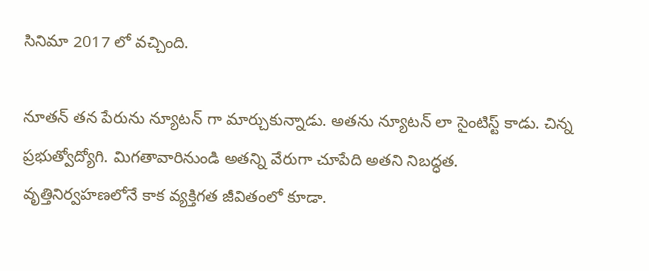సినిమా 2017 లో వచ్చింది.

నూతన్ తన పేరును న్యూటన్ గా మార్చుకున్నాడు. అతను న్యూటన్ లా సైంటిస్ట్ కాడు. చిన్న ప్రభుత్వోద్యోగి. మిగతావారినుండి అతన్ని వేరుగా చూపేది అతని నిబద్ధత. వృత్తినిర్వహణలోనే కాక వ్యక్తిగత జీవితంలో కూడా.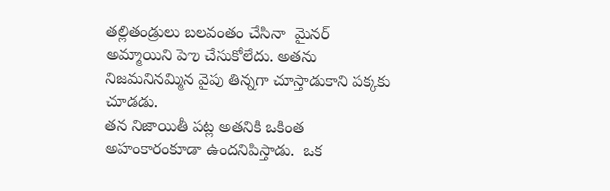తల్లితండ్రులు బలవంతం చేసినా  మైనర్ అమ్మాయిని పెఌ చేసుకోలేదు. అతను నిజమనినమ్మిన వైపు తిన్నగా చూస్తాడుకాని పక్కకు చూడడు.
తన నిజాయితీ పట్ల అతనికి ఒకింత అహంకారంకూడా ఉందనిపిస్తాడు.  ఒక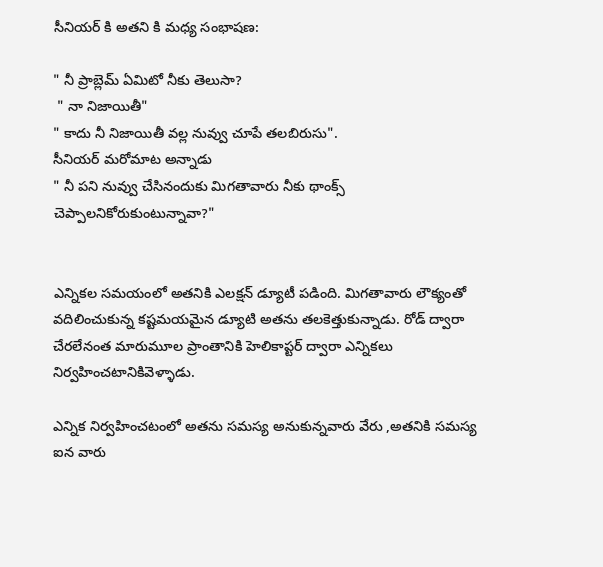సీనియర్ కి అతని కి మధ్య సంభాషణ:

" నీ ప్రాబ్లెమ్ ఏమిటో నీకు తెలుసా?
 " నా నిజాయితీ"
" కాదు నీ నిజాయితీ వల్ల నువ్వు చూపే తలబిరుసు".
సీనియర్ మరోమాట అన్నాడు
" నీ పని నువ్వు చేసినందుకు మిగతావారు నీకు థాంక్స్ చెప్పాలనికోరుకుంటున్నావా?"


ఎన్నికల సమయంలో అతనికి ఎలక్షన్ డ్యూటీ పడింది. మిగతావారు లౌక్యంతో వదిలించుకున్న కష్టమయమైన డ్యూటి అతను తలకెత్తుకున్నాడు. రోడ్ ద్వారా చేరలేనంత మారుమూల ప్రాంతానికి హెలికాప్టర్ ద్వారా ఎన్నికలు నిర్వహించటానికివెళ్ళాడు.

ఎన్నిక నిర్వహించటంలో అతను సమస్య అనుకున్నవారు వేరు ,అతనికి సమస్య ఐన వారు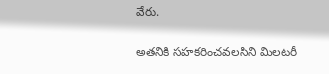వేరు.

అతనికి సహకరించవలసిని మిలటరీ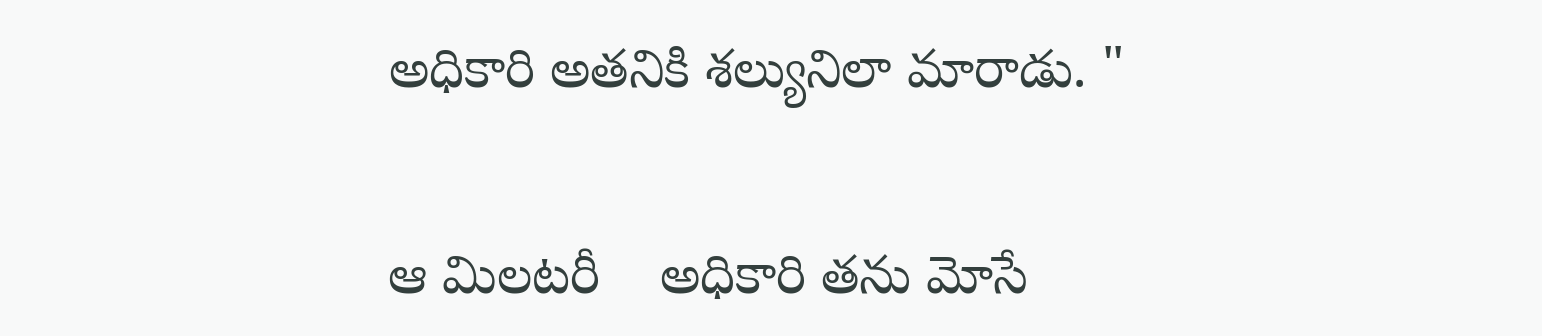అధికారి అతనికి శల్యునిలా మారాడు. "

ఆ మిలటరీ    అధికారి తను మోసే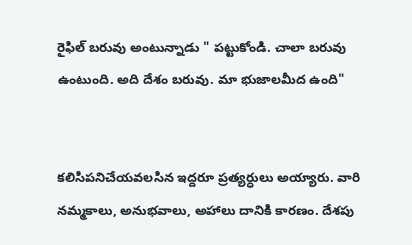రైఫిల్ బరువు అంటున్నాడు " పట్టుకోండి. చాలా బరువు ఉంటుంది. అది దేశం బరువు. మా భుజాలమీద ఉంది"


కలిసిపనిచేయవలసిన ఇద్దరూ ప్రత్యర్ధులు అయ్యారు. వారి నమ్మకాలు, అనుభవాలు, అహాలు దానికి కారణం. దేశపు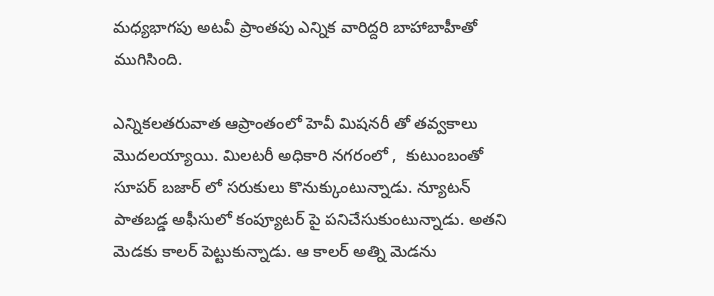మధ్యభాగపు అటవీ ప్రాంతపు ఎన్నిక వారిద్దరి బాహాబాహీతో ముగిసింది.

ఎన్నికలతరువాత ఆప్రాంతంలో హెవీ మిషనరీ తో తవ్వకాలు మొదలయ్యాయి. మిలటరీ అధికారి నగరంలో ,  కుటుంబంతో సూపర్ బజార్ లో సరుకులు కొనుక్కుంటున్నాడు. న్యూటన్  పాతబడ్డ అఫీసులో కంప్యూటర్ పై పనిచేసుకుంటున్నాడు. అతని మెడకు కాలర్ పెట్టుకున్నాడు. ఆ కాలర్ అత్ని మెడను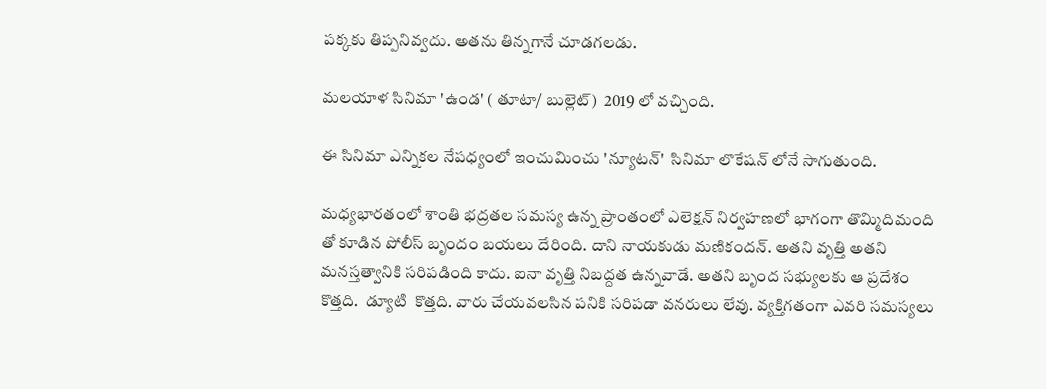పక్కకు తిప్పనివ్వదు. అతను తిన్నగానే చూడగలడు.

మలయాళ సినిమా 'ఉండ' ( తూటా/ బుల్లెట్)  2019 లో వచ్చింది.

ఈ సినిమా ఎన్నికల నేపధ్యంలో ఇంచుమించు 'న్యూటన్'  సినిమా లొకేషన్ లోనే సాగుతుంది.

మధ్యభారతంలో శాంతి భద్రతల సమస్య ఉన్న ప్రాంతంలో ఎలెక్షన్ నిర్వహణలో భాగంగా తొమ్మిదిమంది తో కూడిన పోలీస్ బృందం బయలు దేరింది. దాని నాయకుడు మణికందన్. అతని వృత్తి అతని మనస్తత్వానికి సరిపడింది కాదు. ఐనా వృత్తి నిబద్దత ఉన్నవాడే. అతని బృంద సభ్యులకు ఆ ప్రదేశం కొత్తది.  డ్యూటి  కొత్తది. వారు చేయవలసిన పనికి సరిపడా వనరులు లేవు. వ్యక్తిగతంగా ఎవరి సమస్యలు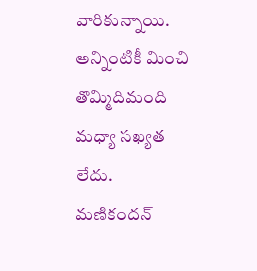వారికున్నాయి.   అన్నింటికీ మించి తొమ్మిదిమంది మధ్యా సఖ్యత లేదు.
మణికందన్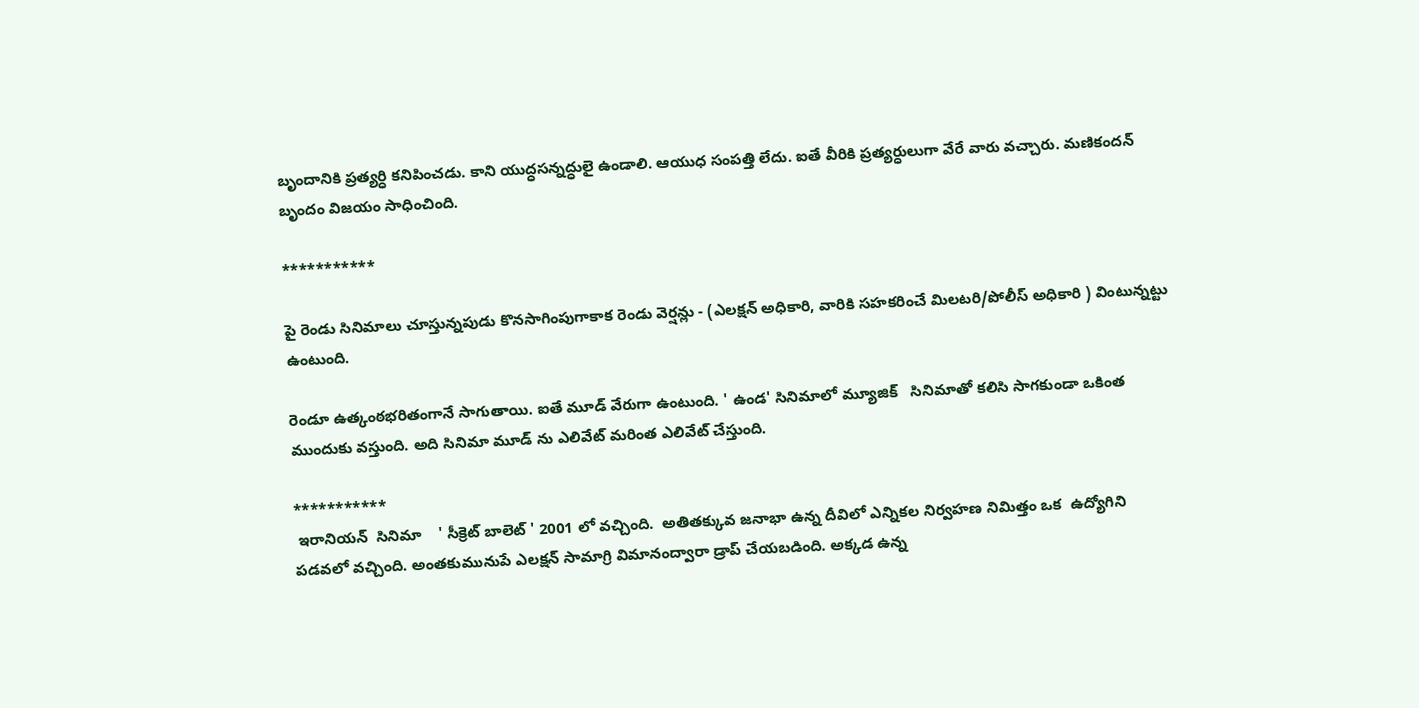బృందానికి ప్రత్యర్ధి కనిపించడు. కాని యుద్ధసన్నద్ధులై ఉండాలి. ఆయుధ సంపత్తి లేదు. ఐతే వీరికి ప్రత్యర్ధులుగా వేరే వారు వచ్చారు. మణికందన్ బృందం విజయం సాధించింది.

***********

పై రెండు సినిమాలు చూస్తున్నపుడు కొనసాగింపుగాకాక రెండు వెర్షన్లు - (ఎలక్షన్ అధికారి, వారికి సహకరించే మిలటరి/పోలీస్ అధికారి ) వింటున్నట్టు ఉంటుంది.

రెండూ ఉత్కంఠభరితంగానే సాగుతాయి. ఐతే మూడ్ వేరుగా ఉంటుంది. ' ఉండ' సినిమాలో మ్యూజిక్   సినిమాతో కలిసి సాగకుండా ఒకింత ముందుకు వస్తుంది. అది సినిమా మూడ్ ను ఎలివేట్ మరింత ఎలివేట్ చేస్తుంది.

***********
 ఇరానియన్  సినిమా    ' సీక్రెట్ బాలెట్ ' 2001 లో వచ్చింది.  అతితక్కువ జనాభా ఉన్న దీవిలో ఎన్నికల నిర్వహణ నిమిత్తం ఒక  ఉద్యోగిని పడవలో వచ్చింది. అంతకుమునుపే ఎలక్షన్ సామాగ్రి విమానంద్వారా డ్రాప్ చేయబడింది. అక్కడ ఉన్న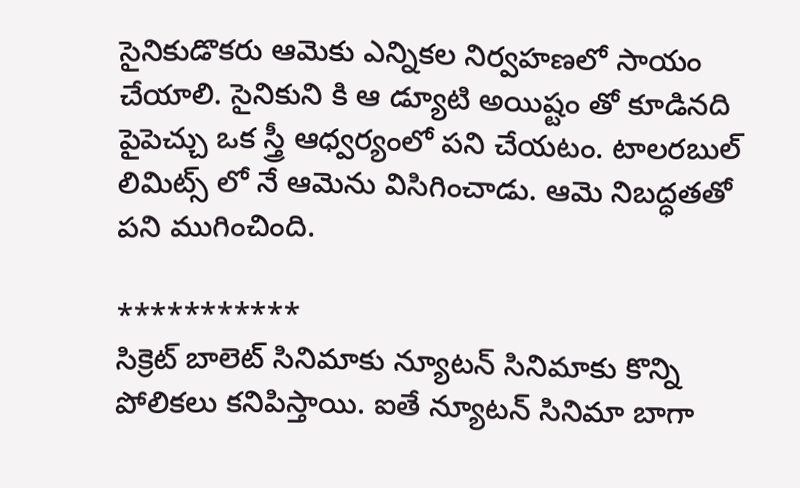సైనికుడొకరు ఆమెకు ఎన్నికల నిర్వహణలో సాయం చేయాలి. సైనికుని కి ఆ డ్యూటి అయిష్టం తో కూడినది పైపెచ్చు ఒక స్త్రీ ఆధ్వర్యంలో పని చేయటం. టాలరబుల్ లిమిట్స్ లో నే ఆమెను విసిగించాడు. ఆమె నిబద్ధతతో పని ముగించింది.

***********
సిక్రెట్ బాలెట్ సినిమాకు న్యూటన్ సినిమాకు కొన్ని పోలికలు కనిపిస్తాయి. ఐతే న్యూటన్ సినిమా బాగా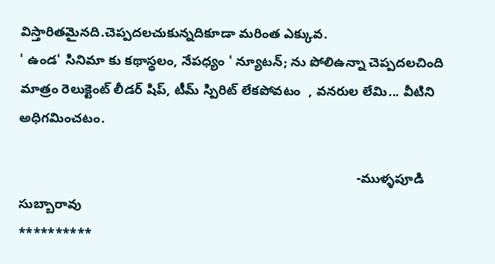విస్తారితమైనది.చెప్పదలచుకున్నదికూడా మరింత ఎక్కువ.
' ఉండ' సినిమా కు కథాస్థలం, నేపధ్యం ' న్యూటన్; ను పోలిఉన్నా చెప్పదలచింది మాత్రం రెలుక్టెంట్ లీడర్ షిప్, టీమ్ స్పిరిట్ లేకపోవటం  , వనరుల లేమి... వీటిని అధిగమించటం.

                                                                                            -ముళ్ళపూడి సుబ్బారావు
**********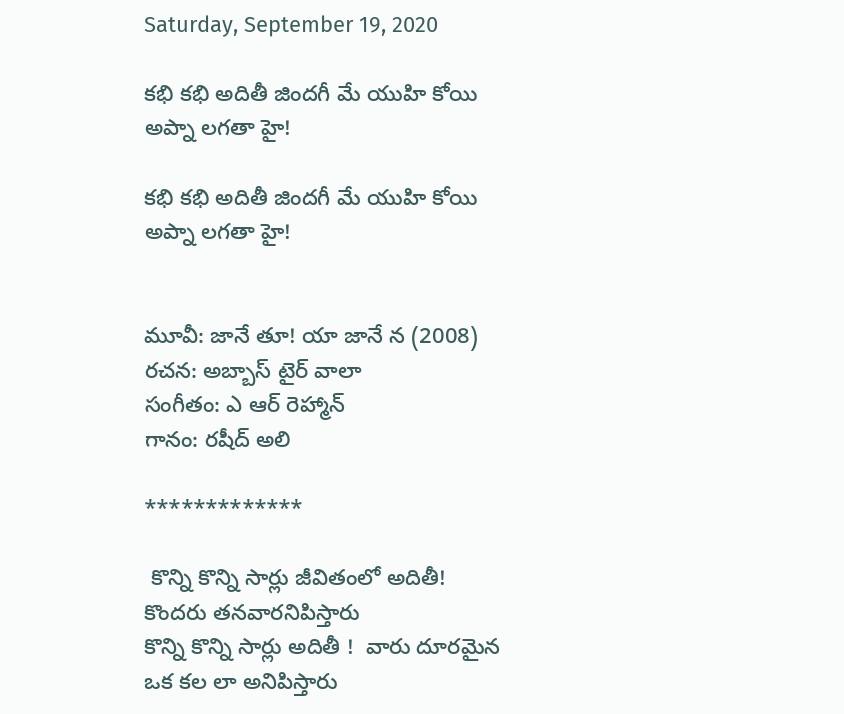Saturday, September 19, 2020

కభి కభి అదితీ జిందగీ మే యుహి కోయి అప్నా లగతా హై!

కభి కభి అదితీ జిందగీ మే యుహి కోయి అప్నా లగతా హై!


మూవీ: జానే తూ! యా జానే న (2008)
రచన: అబ్బాస్ టైర్ వాలా
సంగీతం: ఎ ఆర్ రెహ్మాన్
గానం: రషీద్ అలి

*************

 కొన్ని కొన్ని సార్లు జీవితంలో అదితీ!  కొందరు తనవారనిపిస్తారు
కొన్ని కొన్ని సార్లు అదితీ !  వారు దూరమైన   ఒక కల లా అనిపిస్తారు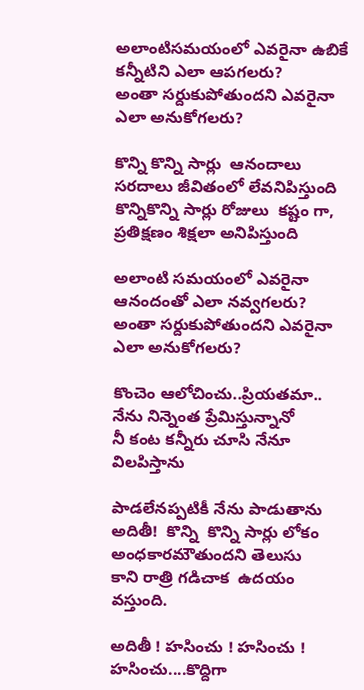అలాంటిసమయంలో ఎవరైనా ఉబికే కన్నీటిని ఎలా ఆపగలరు?
అంతా సర్దుకుపోతుందని ఎవరైనా ఎలా అనుకోగలరు?

కొన్ని కొన్ని సార్లు  ఆనందాలు సరదాలు జీవితంలో లేవనిపిస్తుంది
కొన్నికొన్ని సార్లు రోజులు  కష్టం గా,  ప్రతిక్షణం శిక్షలా అనిపిస్తుంది

అలాంటి సమయంలో ఎవరైనా ఆనందంతో ఎలా నవ్వగలరు?
అంతా సర్దుకుపోతుందని ఎవరైనా ఎలా అనుకోగలరు?

కొంచెం ఆలోచించు..ప్రియతమా.. నేను నిన్నెంత ప్రేమిస్తున్నానో
నీ కంట కన్నీరు చూసి నేనూ విలపిస్తాను

పాడలేనప్పటికీ నేను పాడుతాను
అదితీ!  కొన్ని  కొన్ని సార్లు లోకం అంధకారమౌతుందని తెలుసు
కాని రాత్రి గడిచాక  ఉదయం వస్తుంది.

అదితీ ! హసించు ! హసించు ! హసించు....కొద్దిగా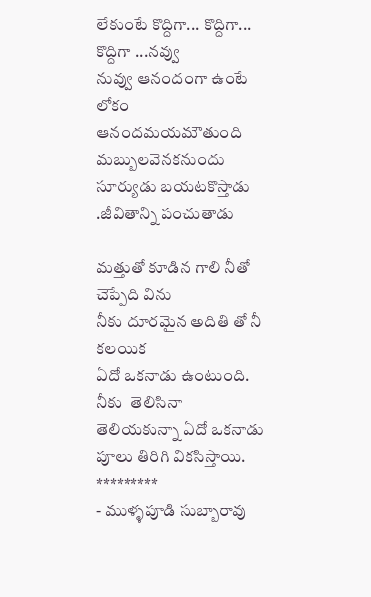లేకుంటే కొద్దిగా... కొద్దిగా... కొద్దిగా ...నవ్వు
నువ్వు ఆనందంగా ఉంటే లోకం ఆనందమయమౌతుంది
మబ్బులవెనకనుందు సూర్యుడు బయటకొస్తాడు .జీవితాన్ని పంచుతాడు

మత్తుతో కూడిన గాలి నీతో చెప్పేది విను
నీకు దూరమైన అదితి తో నీ కలయిక
ఏదో ఒకనాడు ఉంటుంది.
నీకు  తెలిసినా తెలియకున్నా ఏదో ఒకనాడు పూలు తిరిగి వికసిస్తాయి.
*********
- ముళ్ళపూడి సుబ్బారావు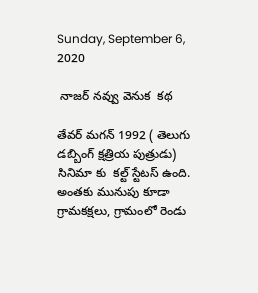Sunday, September 6, 2020

 నాజర్ నవ్వు వెనుక  కథ

తేవర్ మగన్ 1992 ( తెలుగు డబ్బింగ్ క్షత్రియ పుత్రుడు) సినిమా కు  కల్ట్ స్టేటస్ ఉంది. అంతకు మునుపు కూడా గ్రామకక్షలు, గ్రామంలో రెండు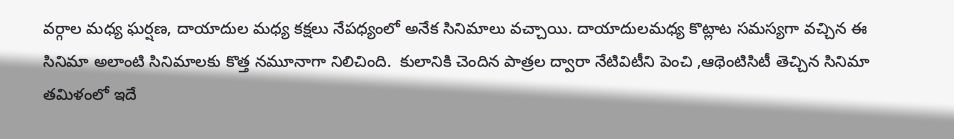వర్గాల మధ్య ఘర్షణ, దాయాదుల మధ్య కక్షలు నేపధ్యంలో అనేక సినిమాలు వచ్చాయి. దాయాదులమధ్య కొట్లాట సమస్యగా వచ్చిన ఈ సినిమా అలాంటి సినిమాలకు కొత్త నమూనాగా నిలిచింది.  కులానికి చెందిన పాత్రల ద్వారా నేటివిటీని పెంచి ,ఆథెంటిసిటీ తెచ్చిన సినిమా తమిళంలో ఇదే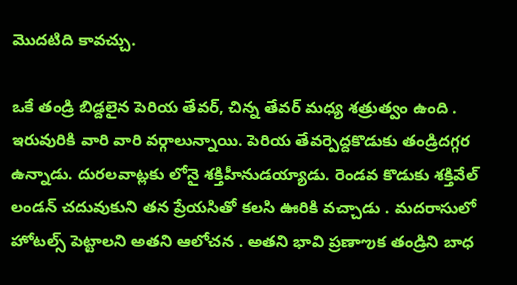మొదటిది కావచ్చు.

ఒకే తండ్రి బిడ్దలైన పెరియ తేవర్, చిన్న తేవర్ మధ్య శత్రుత్వం ఉంది . ఇరువురికి వారి వారి వర్గాలున్నాయి. పెరియ తేవర్పెద్దకొడుకు తండ్రిదగ్గర ఉన్నాడు. దురలవాట్లకు లోనై శక్తిహీనుడయ్యాడు. రెండవ కొడుకు శక్తివేల్ లండన్ చదువుకుని తన ప్రేయసితో కలసి ఊరికి వచ్చాడు . మదరాసులో హోటల్స్ పెట్టాలని అతని ఆలోచన . అతని భావి ప్రణాఌక తండ్రిని బాధ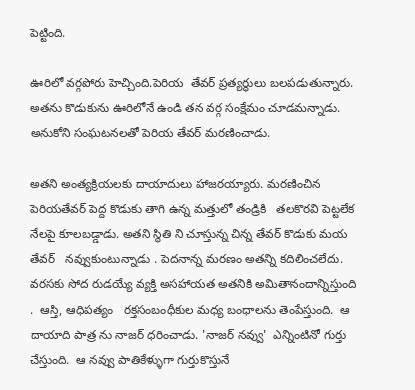పెట్టింది.

ఊరిలో వర్గపోరు హెచ్చింది.పెరియ  తేవర్ ప్రత్యర్ధులు బలపడుతున్నారు. అతను కొడుకును ఊరిలోనే ఉండి తన వర్గ సంక్షేమం చూడమన్నాడు. అనుకోని సంఘటనలతో పెరియ తేవర్ మరణించాడు.

అతని అంత్యక్రియలకు దాయాదులు హాజరయ్యారు. మరణించిన పెరియతేవర్ పెద్ద కొడుకు తాగి ఉన్న మత్తులో తండ్రికి   తలకొరవి పెట్టలేక నేలపై కూలబడ్డాడు. అతని స్థితి ని చూస్తున్న చిన్న తేవర్ కొడుకు మయ తేవర్   నవ్వుకుంటున్నాడు . పెదనాన్న మరణం అతన్ని కదిలించలేదు. వరసకు సోద రుడయ్యే వ్యక్తి అసహాయత అతనికి అమితానందాన్నిస్తుంది .  ఆస్తి, ఆధిపత్యం   రక్తసంబంధీకుల మధ్య బంధాలను తెంపేస్తుంది.  ఆ దాయాది పాత్ర ను నాజర్ ధరించాడు. 'నాజర్ నవ్వు'  ఎన్నింటినో గుర్తు చేస్తుంది.  ఆ నవ్వు పాతికేళ్ళుగా గుర్తుకొస్తునే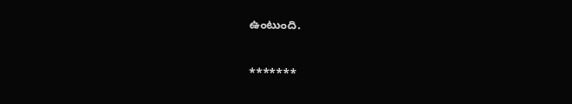ఉంటుంది.

*******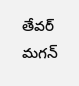తేవర్ మగన్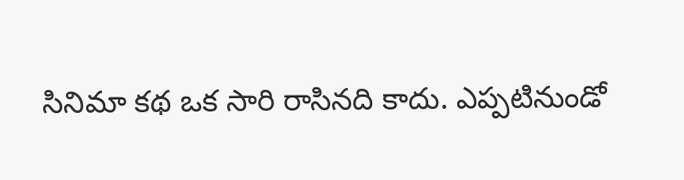సినిమా కథ ఒక సారి రాసినది కాదు. ఎప్పటినుండో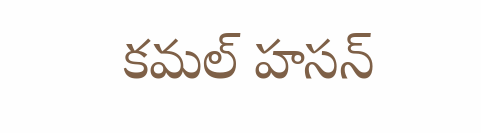కమల్ హసన్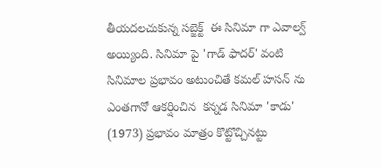తీయదలచుకున్న సబ్జెక్ట్  ఈ సినిమా గా ఎవాల్వ్ అయ్యింది. సినిమా పై 'గాడ్ ఫాదర్' వంటి సినిమాల ప్రభావం అటుంచితే కమల్ హసన్ ను ఎంతగానో ఆకర్షించిన  కన్నడ సినిమా 'కాడు' (1973) ప్రభావం మాత్రం కొట్టొచ్చినట్టు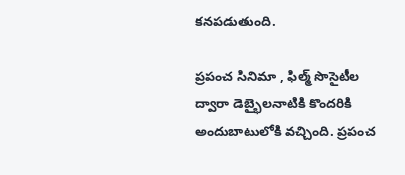కనపడుతుంది.

ప్రపంచ సినిమా , ఫిల్మ్ సొసైటీల ద్వారా డెబ్భైలనాటికి కొందరికి అందుబాటులోకి వచ్చింది. ప్రపంచ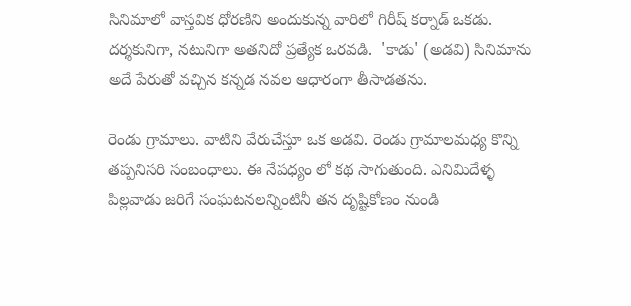సినిమాలో వాస్తవిక ధోరణిని అందుకున్న వారిలో గిరీష్ కర్నాడ్ ఒకడు. దర్శకునిగా, నటునిగా అతనిదో ప్రత్యేక ఒరవడి.  'కాడు' (అడవి) సినిమాను అదే పేరుతో వచ్చిన కన్నడ నవల ఆధారంగా తీసాడతను.

రెండు గ్రామాలు. వాటిని వేరుచేస్తూ ఒక అడవి. రెండు గ్రామాలమధ్య కొన్ని తప్పనిసరి సంబంధాలు. ఈ నేపధ్యం లో కథ సాగుతుంది. ఎనిమిదేళ్ళ  పిల్లవాడు జరిగే సంఘటనలన్నింటినీ తన దృష్టికోణం నుండి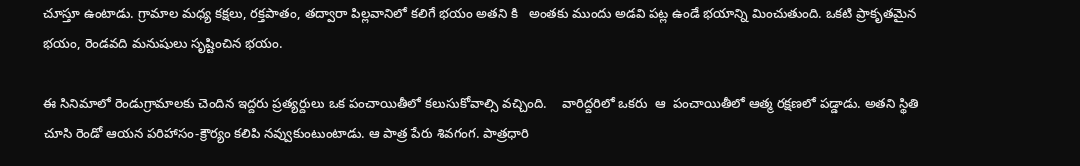చూస్తూ ఉంటాడు. గ్రామాల మధ్య కక్షలు, రక్తపాతం, తద్వారా పిల్లవానిలో కలిగే భయం అతని కి   అంతకు ముందు అడవి పట్ల ఉండే భయాన్ని మించుతుంది. ఒకటి ప్రాకృతమైన భయం, రెండవది మనుషులు సృష్టించిన భయం.

ఈ సినిమాలో రెండుగ్రామాలకు చెందిన ఇద్దరు ప్రత్యర్దులు ఒక పంచాయితీలో కలుసుకోవాల్సి వచ్చింది.    వారిద్దరిలో ఒకరు  ఆ  పంచాయితీలో ఆత్మ రక్షణలో పడ్డాడు. అతని స్థితి చూసి రెండో ఆయన పరిహాసం-క్రౌర్యం కలిపి నవ్వుకుంటుంటాడు. ఆ పాత్ర పేరు శివగంగ. పాత్రధారి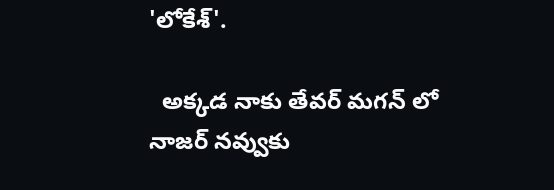'లోకేశ్'.

  అక్కడ నాకు తేవర్ మగన్ లో   నాజర్ నవ్వుకు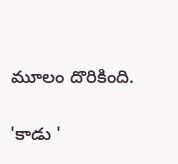మూలం దొరికింది.

'కాడు '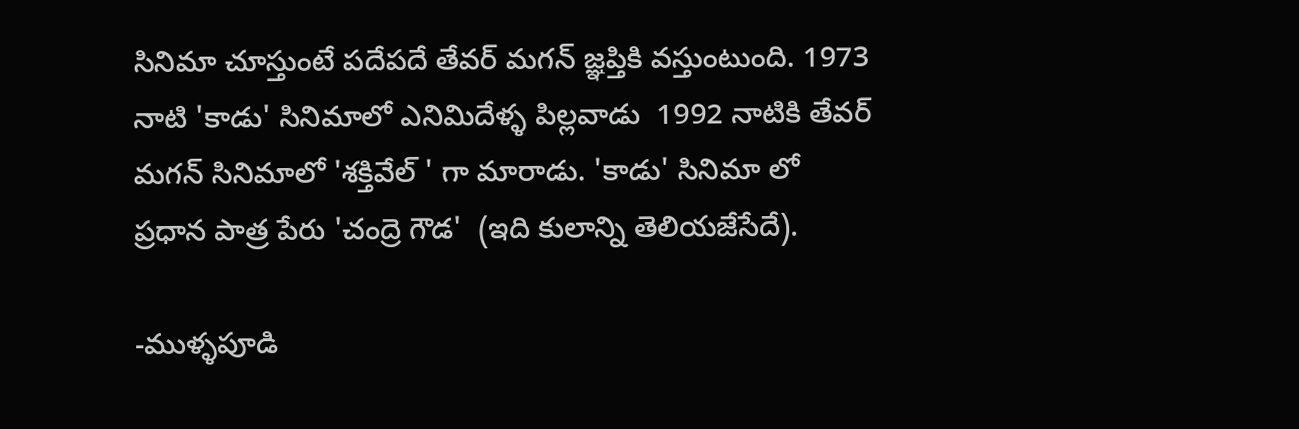సినిమా చూస్తుంటే పదేపదే తేవర్ మగన్ జ్ఞప్తికి వస్తుంటుంది. 1973 నాటి 'కాడు' సినిమాలో ఎనిమిదేళ్ళ పిల్లవాడు  1992 నాటికి తేవర్ మగన్ సినిమాలో 'శక్తివేల్ ' గా మారాడు. 'కాడు' సినిమా లో ప్రధాన పాత్ర పేరు 'చంద్రె గౌడ'  (ఇది కులాన్ని తెలియజేసేదే).

-ముళ్ళపూడి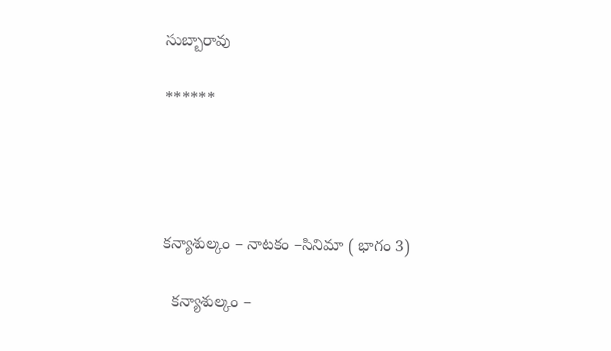సుబ్బారావు

******




కన్యాశుల్కం – నాటకం –సినిమా ( భాగం 3)

  కన్యాశుల్కం –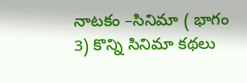నాటకం –సినిమా ( భాగం 3) కొన్ని సినిమా కథలు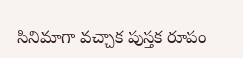సినిమాగా వచ్చాక పుస్తక రూపం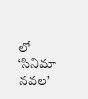లో ‘సినిమా నవల’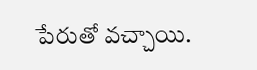పేరుతో వచ్చాయి.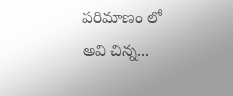పరిమాణం లో అవి చిన్న...